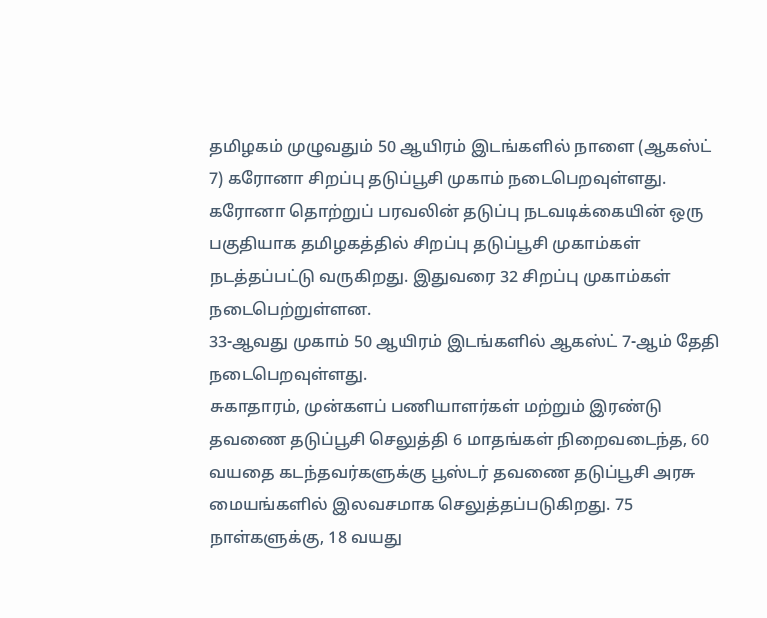தமிழகம் முழுவதும் 50 ஆயிரம் இடங்களில் நாளை (ஆகஸ்ட் 7) கரோனா சிறப்பு தடுப்பூசி முகாம் நடைபெறவுள்ளது.
கரோனா தொற்றுப் பரவலின் தடுப்பு நடவடிக்கையின் ஒரு பகுதியாக தமிழகத்தில் சிறப்பு தடுப்பூசி முகாம்கள் நடத்தப்பட்டு வருகிறது. இதுவரை 32 சிறப்பு முகாம்கள் நடைபெற்றுள்ளன.
33-ஆவது முகாம் 50 ஆயிரம் இடங்களில் ஆகஸ்ட் 7-ஆம் தேதி நடைபெறவுள்ளது.
சுகாதாரம், முன்களப் பணியாளர்கள் மற்றும் இரண்டு தவணை தடுப்பூசி செலுத்தி 6 மாதங்கள் நிறைவடைந்த, 60 வயதை கடந்தவர்களுக்கு பூஸ்டர் தவணை தடுப்பூசி அரசு மையங்களில் இலவசமாக செலுத்தப்படுகிறது. 75 நாள்களுக்கு, 18 வயது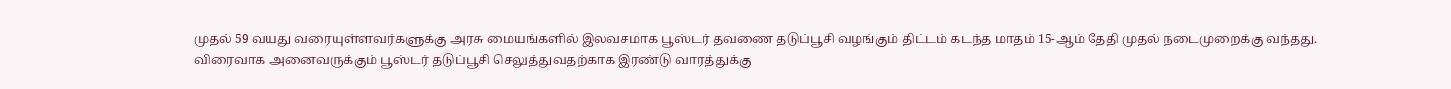முதல் 59 வயது வரையுள்ளவர்களுக்கு அரசு மையங்களில் இலவசமாக பூஸ்டர் தவணை தடுப்பூசி வழங்கும் திட்டம் கடந்த மாதம் 15-ஆம் தேதி முதல் நடைமுறைக்கு வந்தது.
விரைவாக அனைவருக்கும் பூஸ்டர் தடுப்பூசி செலுத்துவதற்காக இரண்டு வாரத்துக்கு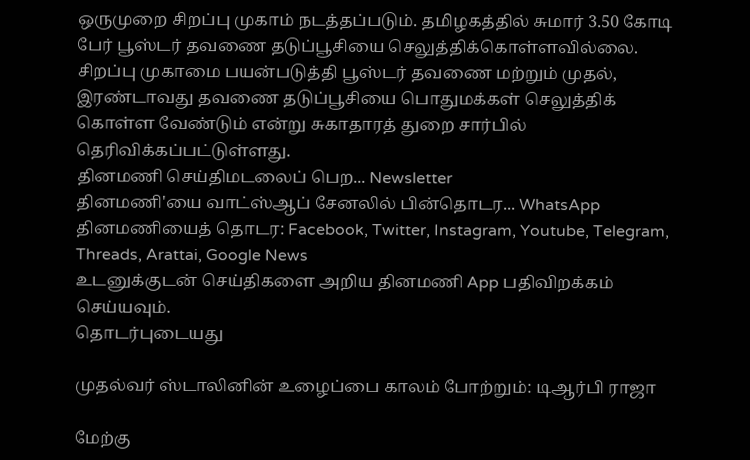ஒருமுறை சிறப்பு முகாம் நடத்தப்படும். தமிழகத்தில் சுமார் 3.50 கோடி பேர் பூஸ்டர் தவணை தடுப்பூசியை செலுத்திக்கொள்ளவில்லை.
சிறப்பு முகாமை பயன்படுத்தி பூஸ்டர் தவணை மற்றும் முதல், இரண்டாவது தவணை தடுப்பூசியை பொதுமக்கள் செலுத்திக் கொள்ள வேண்டும் என்று சுகாதாரத் துறை சார்பில் தெரிவிக்கப்பட்டுள்ளது.
தினமணி செய்திமடலைப் பெற... Newsletter
தினமணி'யை வாட்ஸ்ஆப் சேனலில் பின்தொடர... WhatsApp
தினமணியைத் தொடர: Facebook, Twitter, Instagram, Youtube, Telegram, Threads, Arattai, Google News
உடனுக்குடன் செய்திகளை அறிய தினமணி App பதிவிறக்கம் செய்யவும்.
தொடர்புடையது

முதல்வர் ஸ்டாலினின் உழைப்பை காலம் போற்றும்: டிஆர்பி ராஜா

மேற்கு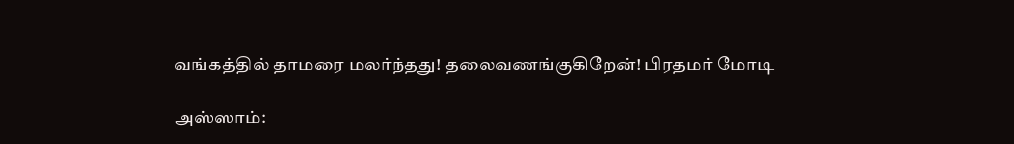வங்கத்தில் தாமரை மலர்ந்தது! தலைவணங்குகிறேன்! பிரதமர் மோடி

அஸ்ஸாம்: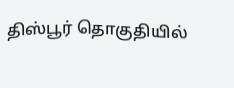திஸ்பூர் தொகுதியில்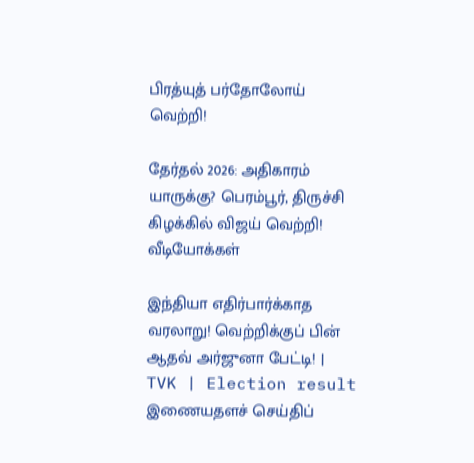பிரத்யுத் பர்தோலோய் வெற்றி!

தேர்தல் 2026: அதிகாரம் யாருக்கு? பெரம்பூர், திருச்சி கிழக்கில் விஜய் வெற்றி!
வீடியோக்கள்

இந்தியா எதிர்பார்க்காத வரலாறு! வெற்றிக்குப் பின் ஆதவ் அர்ஜுனா பேட்டி! | TVK | Election result
இணையதளச் செய்திப்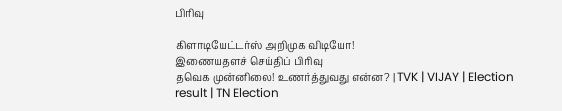பிரிவு

கிளாடியேட்டர்ஸ் அறிமுக விடியோ!
இணையதளச் செய்திப் பிரிவு
தவெக முன்னிலை! உணர்த்துவது என்ன? | TVK | VIJAY | Election result | TN Election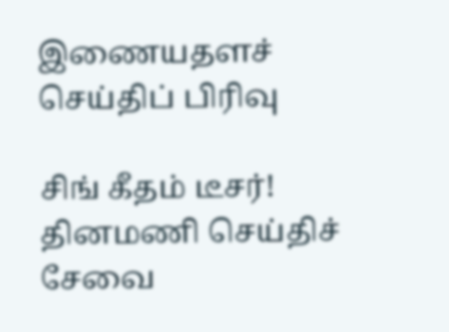இணையதளச் செய்திப் பிரிவு

சிங் கீதம் டீசர்!
தினமணி செய்திச் சேவை